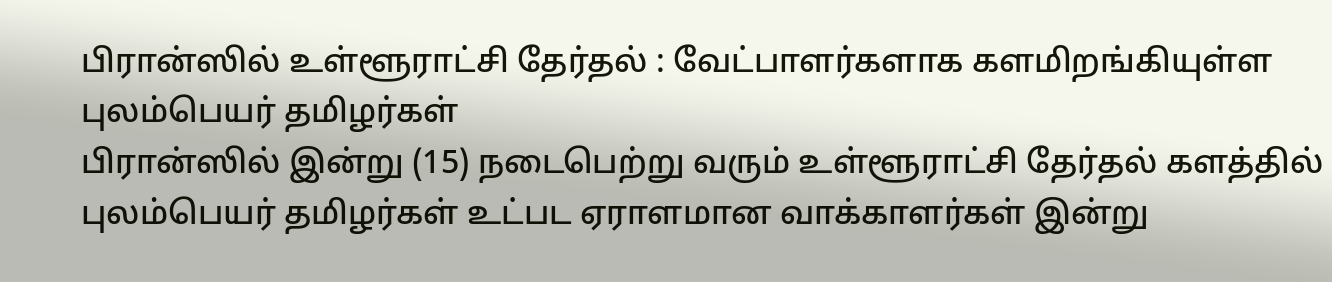பிரான்ஸில் உள்ளூராட்சி தேர்தல் : வேட்பாளர்களாக களமிறங்கியுள்ள புலம்பெயர் தமிழர்கள்
பிரான்ஸில் இன்று (15) நடைபெற்று வரும் உள்ளூராட்சி தேர்தல் களத்தில் புலம்பெயர் தமிழர்கள் உட்பட ஏராளமான வாக்காளர்கள் இன்று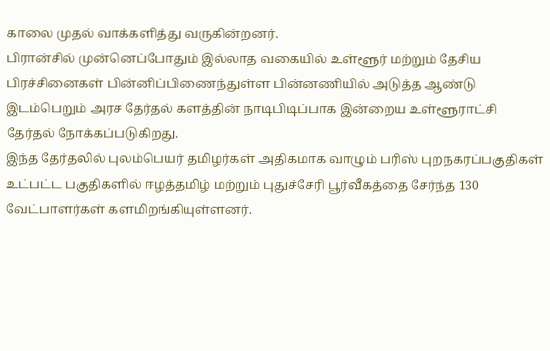காலை முதல் வாக்களித்து வருகின்றனர்.
பிரான்சில் முன்னெப்போதும் இல்லாத வகையில் உள்ளூர் மற்றும் தேசிய பிரச்சினைகள் பின்னிப்பிணைந்துள்ள பின்னணியில் அடுத்த ஆண்டு இடம்பெறும் அரச தேர்தல் களத்தின் நாடிபிடிப்பாக இன்றைய உள்ளூராட்சி தேர்தல் நோக்கப்படுகிறது.
இந்த தேர்தலில் புலம்பெயர் தமிழர்கள் அதிகமாக வாழும் பரிஸ் புறநகரப்பகுதிகள் உட்பட்ட பகுதிகளில் ஈழத்தமிழ் மற்றும் புதுச்சேரி பூர்வீகத்தை சேர்ந்த 130 வேட்பாளர்கள் களமிறங்கியுள்ளனர்.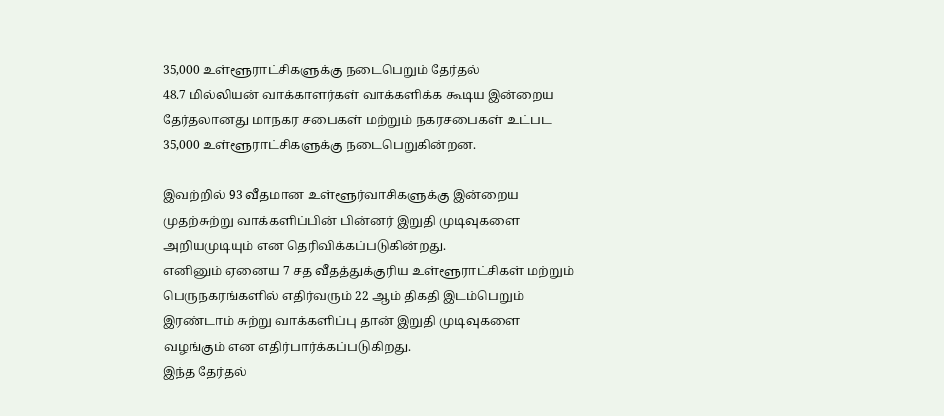35,000 உள்ளூராட்சிகளுக்கு நடைபெறும் தேர்தல்
48.7 மில்லியன் வாக்காளர்கள் வாக்களிக்க கூடிய இன்றைய தேர்தலானது மாநகர சபைகள் மற்றும் நகரசபைகள் உட்பட 35,000 உள்ளூராட்சிகளுக்கு நடைபெறுகின்றன.

இவற்றில் 93 வீதமான உள்ளூர்வாசிகளுக்கு இன்றைய முதற்சுற்று வாக்களிப்பின் பின்னர் இறுதி முடிவுகளை அறியமுடியும் என தெரிவிக்கப்படுகின்றது.
எனினும் ஏனைய 7 சத வீதத்துக்குரிய உள்ளூராட்சிகள் மற்றும் பெருநகரங்களில் எதிர்வரும் 22 ஆம் திகதி இடம்பெறும் இரண்டாம் சுற்று வாக்களிப்பு தான் இறுதி முடிவுகளை வழங்கும் என எதிர்பார்க்கப்படுகிறது.
இந்த தேர்தல்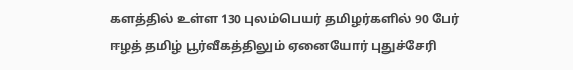களத்தில் உள்ள 130 புலம்பெயர் தமிழர்களில் 90 பேர் ஈழத் தமிழ் பூர்வீகத்திலும் ஏனையோர் புதுச்சேரி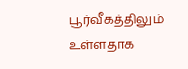பூர்வீகத்திலும் உள்ளதாக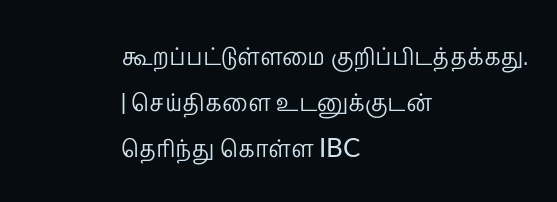கூறப்பட்டுள்ளமை குறிப்பிடத்தக்கது.
| செய்திகளை உடனுக்குடன் தெரிந்து கொள்ள IBC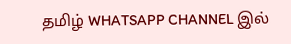தமிழ் WHATSAPP CHANNEL இல்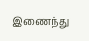இணைந்து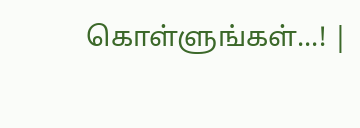கொள்ளுங்கள்...! |